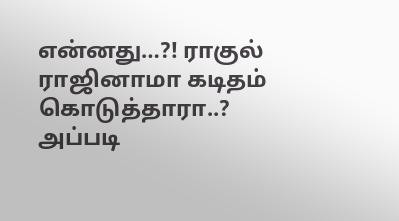என்னது…?! ராகுல் ராஜினாமா கடிதம் கொடுத்தாரா..? அப்படி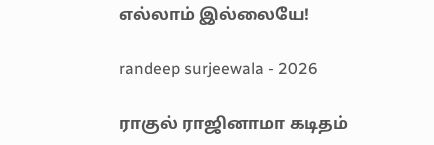எல்லாம் இல்லையே!

randeep surjeewala - 2026

ராகுல் ராஜினாமா கடிதம்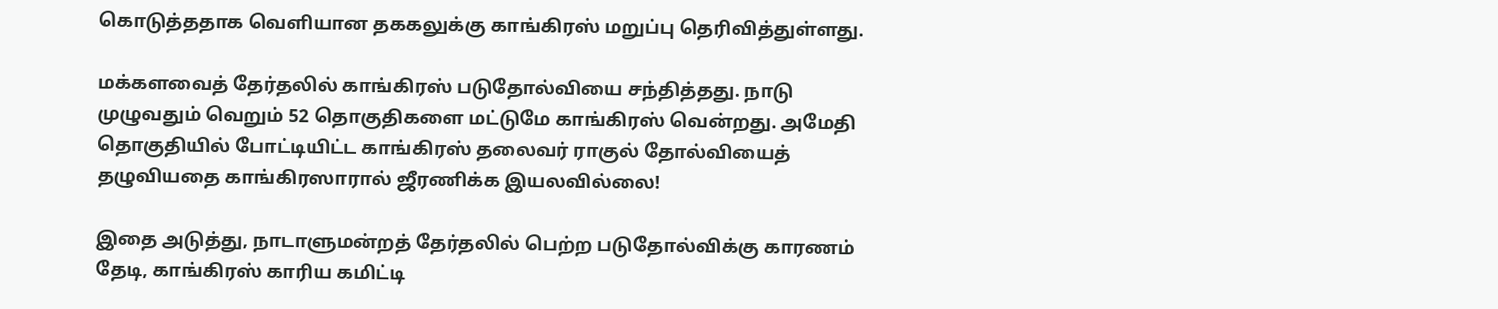கொடுத்ததாக வெளியான தககலுக்கு காங்கிரஸ் மறுப்பு தெரிவித்துள்ளது.

மக்களவைத் தேர்தலில் காங்கிரஸ் படுதோல்வியை சந்தித்தது. நாடு முழுவதும் வெறும் 52 தொகுதிகளை மட்டுமே காங்கிரஸ் வென்றது. அமேதி தொகுதியில் போட்டியிட்ட காங்கிரஸ் தலைவர் ராகுல் தோல்வியைத் தழுவியதை காங்கிரஸாரால் ஜீரணிக்க இயலவில்லை!

இதை அடுத்து, நாடாளுமன்றத் தேர்தலில் பெற்ற படுதோல்விக்கு காரணம் தேடி, காங்கிரஸ் காரிய கமிட்டி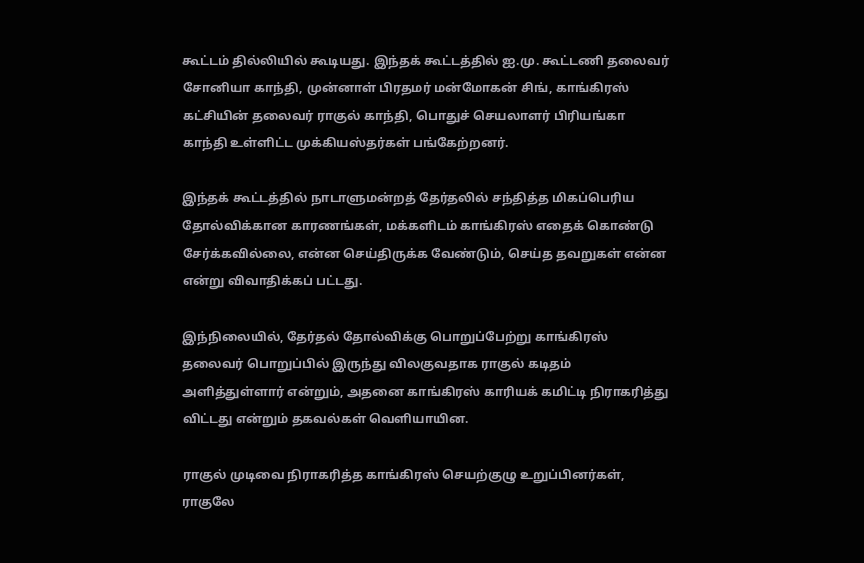கூட்டம் தில்லியில் கூடியது. இந்தக் கூட்டத்தில் ஐ.மு. கூட்டணி தலைவர் சோனியா காந்தி, முன்னாள் பிரதமர் மன்மோகன் சிங், காங்கிரஸ் கட்சியின் தலைவர் ராகுல் காந்தி, பொதுச் செயலாளர் பிரியங்கா காந்தி உள்ளிட்ட முக்கியஸ்தர்கள் பங்கேற்றனர்.

இந்தக் கூட்டத்தில் நாடாளுமன்றத் தேர்தலில் சந்தித்த மிகப்பெரிய தோல்விக்கான காரணங்கள், மக்களிடம் காங்கிரஸ் எதைக் கொண்டு சேர்க்கவில்லை, என்ன செய்திருக்க வேண்டும், செய்த தவறுகள் என்ன என்று விவாதிக்கப் பட்டது.

இந்நிலையில், தேர்தல் தோல்விக்கு பொறுப்பேற்று காங்கிரஸ் தலைவர் பொறுப்பில் இருந்து விலகுவதாக ராகுல் கடிதம் அளித்துள்ளார் என்றும், அதனை காங்கிரஸ் காரியக் கமிட்டி நிராகரித்து விட்டது என்றும் தகவல்கள் வெளியாயின.

ராகுல் முடிவை நிராகரித்த காங்கிரஸ் செயற்குழு உறுப்பினர்கள், ராகுலே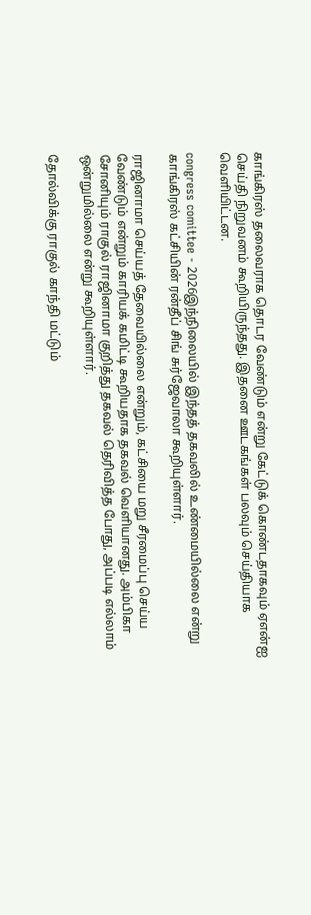காங்கிரஸ் தலைவராக தொடர வேண்டும் என்று கேட்டுக் கொண்டதாகவும் ஏஎன்ஐ செய்தி நிறுவனம் கூறியிருந்தது. இதனை ஊடகங்கள் பலவும் செய்தியாக வெளியிட்டன.

congress comittee - 2026இந்நிலையில் இந்தத் தகவலில் உண்மையில்லை என்று காங்கிரஸ் கட்சியின் ரன்தீப் சிங் சுர்ஜேவாலா கூறியுள்ளார்.

ராஜினாமா செய்யத் தேவையில்லை என்றும், கட்சியை மறு சீரமைப்பு செய்ய வேண்டும் என்றும் காரியக் கமிட்டி கூறியதாக தகவல் வெளியானது. அம்பிகா சோனியும் ராகுல் ராஜினாமா குறித்து தகவல் தெரிவித்த போது, அப்படி எல்லாம் ஒன்றுமில்லை என்று கூறியுள்ளார்.

தோல்விக்கு ராகுல் காந்தி மட்டும்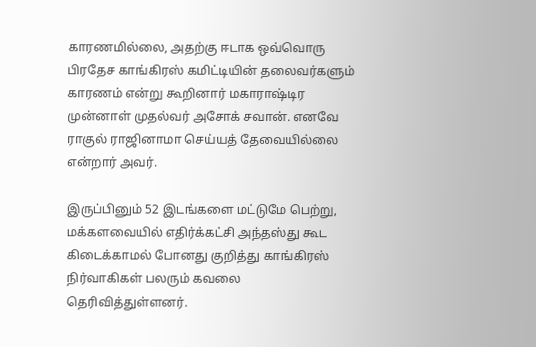காரணமில்லை, அதற்கு ஈடாக ஒவ்வொரு பிரதேச காங்கிரஸ் கமிட்டியின் தலைவர்களும் காரணம் என்று கூறினார் மகாராஷ்டிர முன்னாள் முதல்வர் அசோக் சவான். எனவே ராகுல் ராஜினாமா செய்யத் தேவையில்லை என்றார் அவர்.

இருப்பினும் 52 இடங்களை மட்டுமே பெற்று, மக்களவையில் எதிர்க்கட்சி அந்தஸ்து கூட கிடைக்காமல் போனது குறித்து காங்கிரஸ் நிர்வாகிகள் பலரும் கவலை தெரிவித்துள்ளனர்.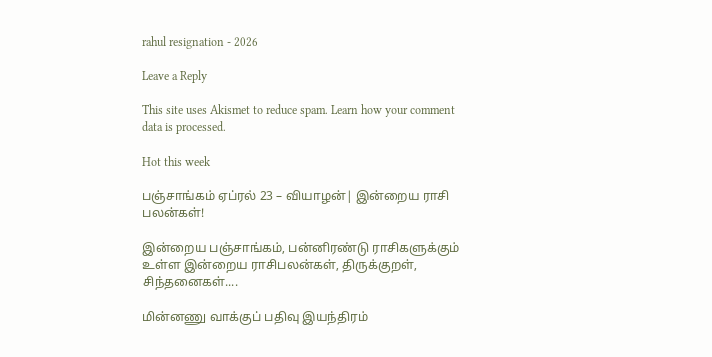rahul resignation - 2026

Leave a Reply

This site uses Akismet to reduce spam. Learn how your comment data is processed.

Hot this week

பஞ்சாங்கம் ஏப்ரல் 23 – வியாழன்| இன்றைய ராசி பலன்கள்!

இன்றைய பஞ்சாங்கம், பன்னிரண்டு ராசிகளுக்கும் உள்ள இன்றைய ராசிபலன்கள், திருக்குறள், சிந்தனைகள்....

மின்னணு வாக்குப் பதிவு இயந்திரம்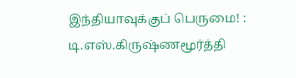இந்தியாவுக்குப் பெருமை! : டி.எஸ்.கிருஷ்ணமூர்த்தி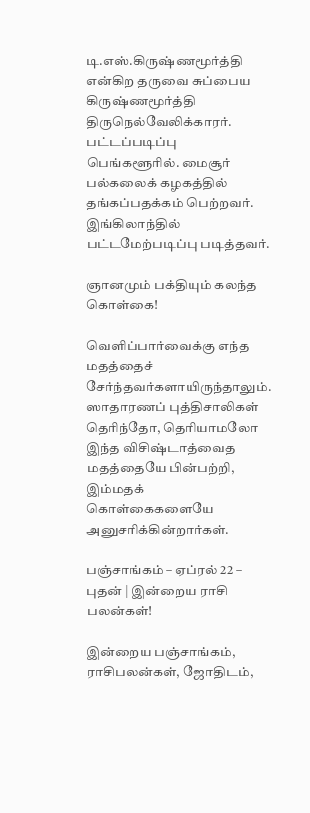டி.எஸ்.கிருஷ்ணமூர்த்தி என்கிற தருவை சுப்பைய கிருஷ்ணமூர்த்தி திருநெல்வேலிக்காரர். பட்டப்படிப்பு பெங்களூரில். மைசூர் பல்கலைக் கழகத்தில் தங்கப்பதக்கம் பெற்றவர். இங்கிலாந்தில் பட்டமேற்படிப்பு படித்தவர்.

ஞானமும் பக்தியும் கலந்த கொள்கை!

வெளிப்பார்வைக்கு எந்த மதத்தைச் சேர்ந்தவர்களாயிருந்தாலும். ஸாதாரணப் புத்திசாலிகள் தெரிந்தோ, தெரியாமலோ இந்த விசிஷ்டாத்வைத மதத்தையே பின்பற்றி, இம்மதக் கொள்கைகளையே அனுசரிக்கின்றார்கள்.

பஞ்சாங்கம் – ஏப்ரல் 22 – புதன் | இன்றைய ராசி பலன்கள்!

இன்றைய பஞ்சாங்கம், ராசிபலன்கள், ஜோதிடம்,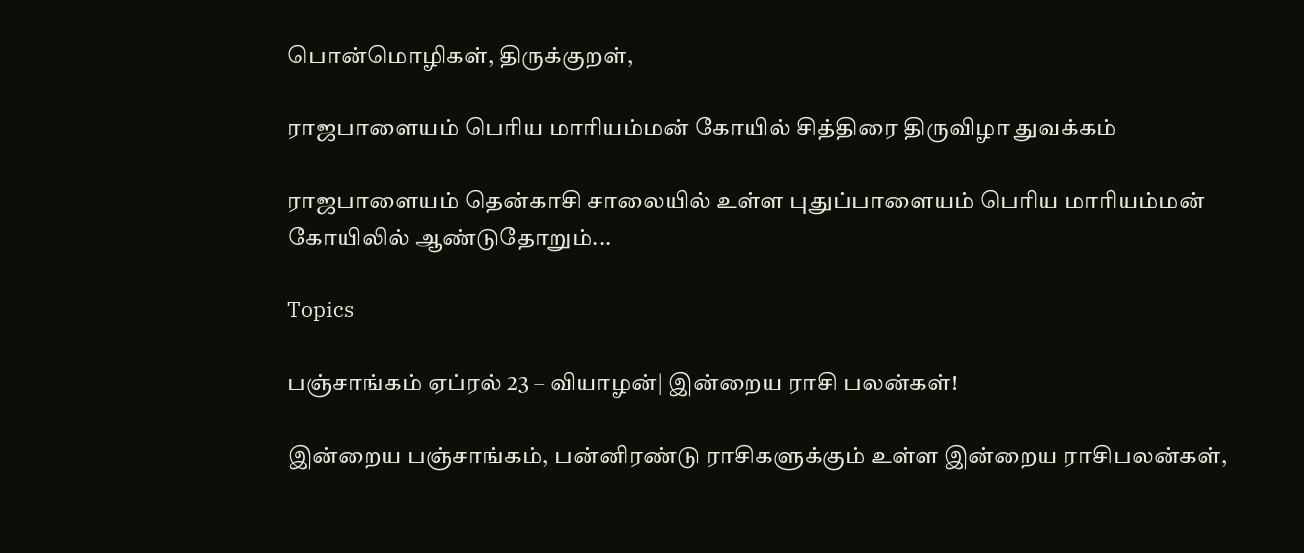பொன்மொழிகள், திருக்குறள்,

ராஜபாளையம் பெரிய மாரியம்மன் கோயில் சித்திரை திருவிழா துவக்கம்

ராஜபாளையம் தென்காசி சாலையில் உள்ள புதுப்பாளையம் பெரிய மாரியம்மன் கோயிலில் ஆண்டுதோறும்...

Topics

பஞ்சாங்கம் ஏப்ரல் 23 – வியாழன்| இன்றைய ராசி பலன்கள்!

இன்றைய பஞ்சாங்கம், பன்னிரண்டு ராசிகளுக்கும் உள்ள இன்றைய ராசிபலன்கள்,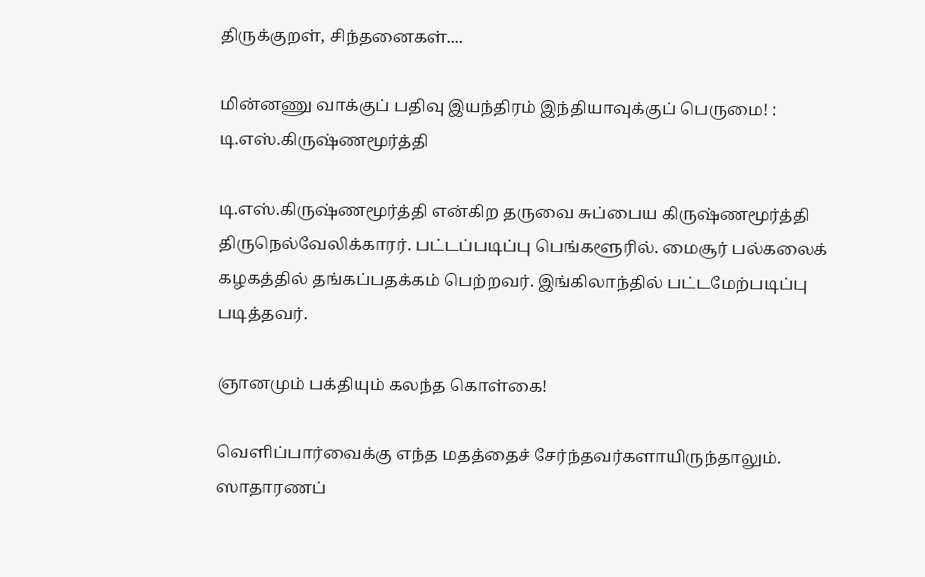திருக்குறள், சிந்தனைகள்....

மின்னணு வாக்குப் பதிவு இயந்திரம் இந்தியாவுக்குப் பெருமை! : டி.எஸ்.கிருஷ்ணமூர்த்தி

டி.எஸ்.கிருஷ்ணமூர்த்தி என்கிற தருவை சுப்பைய கிருஷ்ணமூர்த்தி திருநெல்வேலிக்காரர். பட்டப்படிப்பு பெங்களூரில். மைசூர் பல்கலைக் கழகத்தில் தங்கப்பதக்கம் பெற்றவர். இங்கிலாந்தில் பட்டமேற்படிப்பு படித்தவர்.

ஞானமும் பக்தியும் கலந்த கொள்கை!

வெளிப்பார்வைக்கு எந்த மதத்தைச் சேர்ந்தவர்களாயிருந்தாலும். ஸாதாரணப்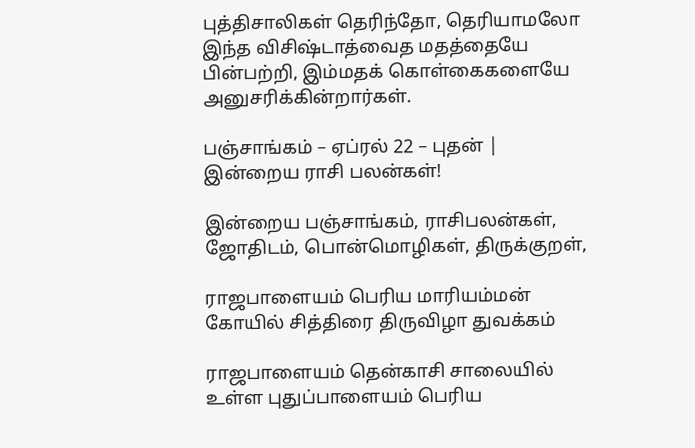புத்திசாலிகள் தெரிந்தோ, தெரியாமலோ இந்த விசிஷ்டாத்வைத மதத்தையே பின்பற்றி, இம்மதக் கொள்கைகளையே அனுசரிக்கின்றார்கள்.

பஞ்சாங்கம் – ஏப்ரல் 22 – புதன் | இன்றைய ராசி பலன்கள்!

இன்றைய பஞ்சாங்கம், ராசிபலன்கள், ஜோதிடம், பொன்மொழிகள், திருக்குறள்,

ராஜபாளையம் பெரிய மாரியம்மன் கோயில் சித்திரை திருவிழா துவக்கம்

ராஜபாளையம் தென்காசி சாலையில் உள்ள புதுப்பாளையம் பெரிய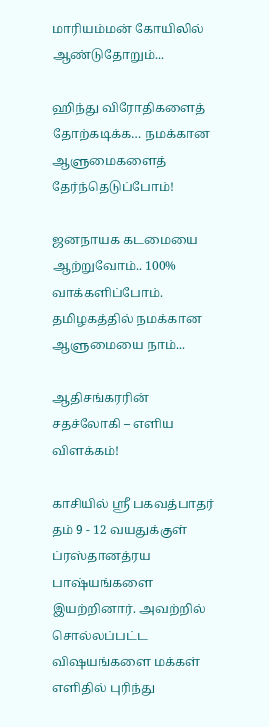மாரியம்மன் கோயிலில் ஆண்டுதோறும்...

ஹிந்து விரோதிகளைத் தோற்கடிக்க… நமக்கான ஆளுமைகளைத் தேர்ந்தெடுப்போம்!

ஜனநாயக கடமையை ஆற்றுவோம்.. 100% வாக்களிப்போம். தமிழகத்தில் நமக்கான ஆளுமையை நாம்...

ஆதிசங்கரரின் சதச்லோகி – எளிய விளக்கம்!

காசியில் ஸ்ரீ பகவத்பாதர் தம் 9 - 12 வயதுக்குள் ப்ரஸ்தானத்ரய பாஷ்யங்களை இயற்றினார். அவற்றில் சொல்லப்பட்ட விஷயங்களை மக்கள் எளிதில் புரிந்து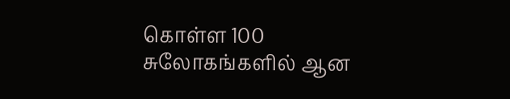கொள்ள 100 சுலோகங்களில் ஆன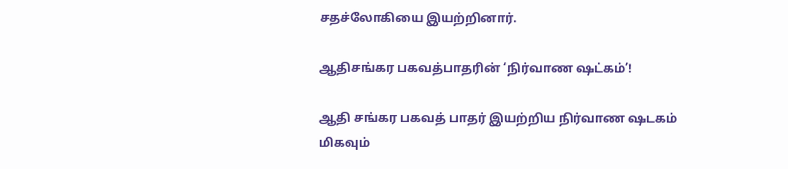சதச்லோகியை இயற்றினார்.

ஆதிசங்கர பகவத்பாதரின் ‘நிர்வாண ஷட்கம்’!

ஆதி சங்கர பகவத் பாதர் இயற்றிய நிர்வாண ஷடகம் மிகவும்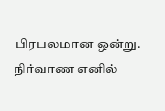பிரபலமான ஒன்று. நிர்வாண எனில்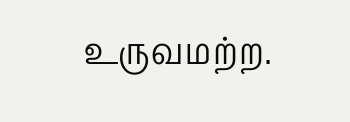உருவமற்ற.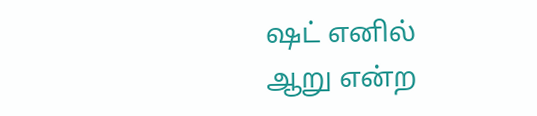ஷட் எனில் ஆறு என்ற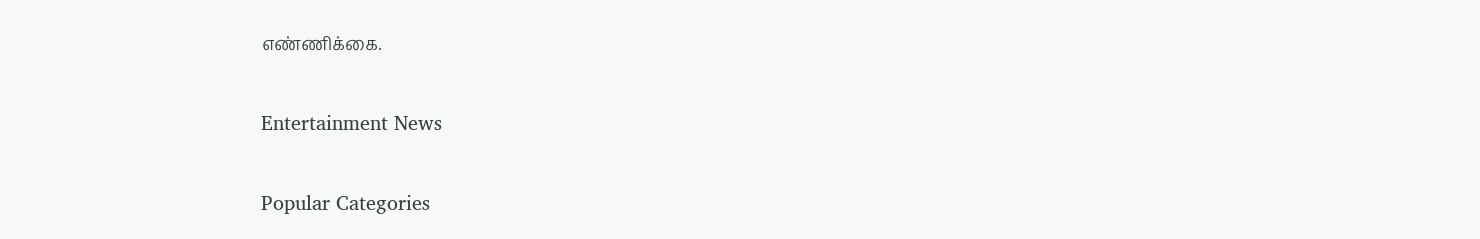எண்ணிக்கை.

Entertainment News

Popular Categories